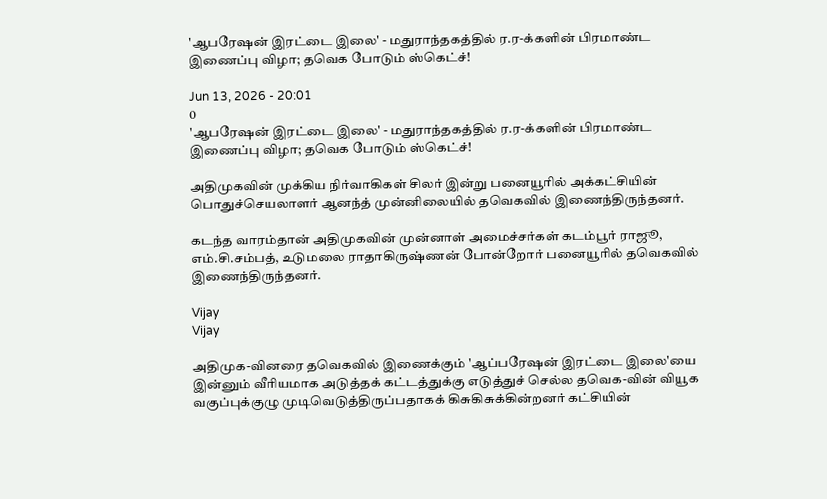'ஆபரேஷன் இரட்டை இலை' - மதுராந்தகத்தில் ர.ர-க்களின் பிரமாண்ட இணைப்பு விழா; தவெக போடும் ஸ்கெட்ச்!

Jun 13, 2026 - 20:01
0
'ஆபரேஷன் இரட்டை இலை' - மதுராந்தகத்தில் ர.ர-க்களின் பிரமாண்ட இணைப்பு விழா; தவெக போடும் ஸ்கெட்ச்!

அதிமுகவின் முக்கிய நிர்வாகிகள் சிலர் இன்று பனையூரில் அக்கட்சியின் பொதுச்செயலாளர் ஆனந்த் முன்னிலையில் தவெகவில் இணைந்திருந்தனர்.

கடந்த வாரம்தான் அதிமுகவின் முன்னாள் அமைச்சர்கள் கடம்பூர் ராஜூ, எம்.சி.சம்பத், உடுமலை ராதாகிருஷ்ணன் போன்றோர் பனையூரில் தவெகவில் இணைந்திருந்தனர்.

Vijay
Vijay

அதிமுக-வினரை தவெகவில் இணைக்கும் 'ஆப்பரேஷன் இரட்டை இலை'யை இன்னும் வீரியமாக அடுத்தக் கட்டத்துக்கு எடுத்துச் செல்ல தவெக-வின் வியூக வகுப்புக்குழு முடிவெடுத்திருப்பதாகக் கிசுகிசுக்கின்றனர் கட்சியின்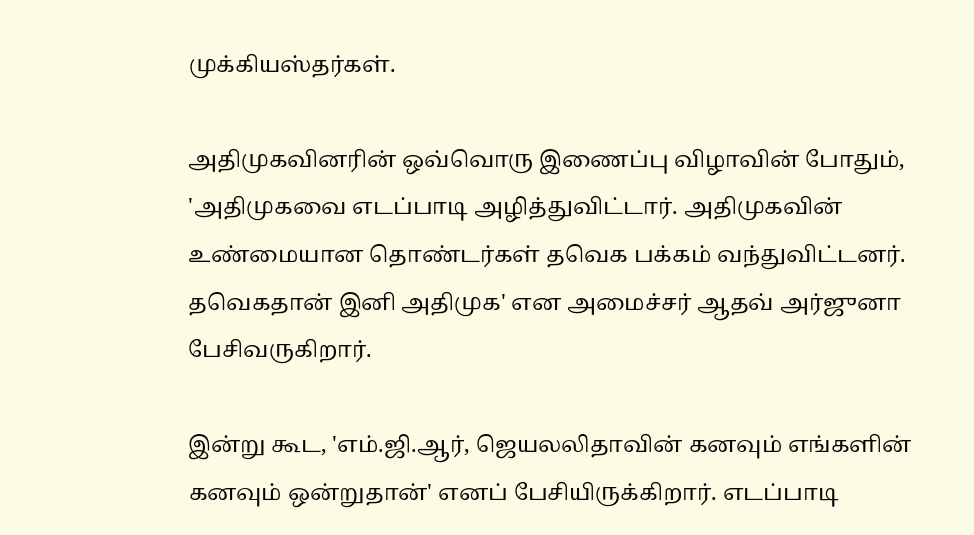முக்கியஸ்தர்கள்.

அதிமுகவினரின் ஒவ்வொரு இணைப்பு விழாவின் போதும், 'அதிமுகவை எடப்பாடி அழித்துவிட்டார். அதிமுகவின் உண்மையான தொண்டர்கள் தவெக பக்கம் வந்துவிட்டனர். தவெகதான் இனி அதிமுக' என அமைச்சர் ஆதவ் அர்ஜுனா பேசிவருகிறார்.

இன்று கூட, 'எம்.ஜி.ஆர், ஜெயலலிதாவின் கனவும் எங்களின் கனவும் ஒன்றுதான்' எனப் பேசியிருக்கிறார். எடப்பாடி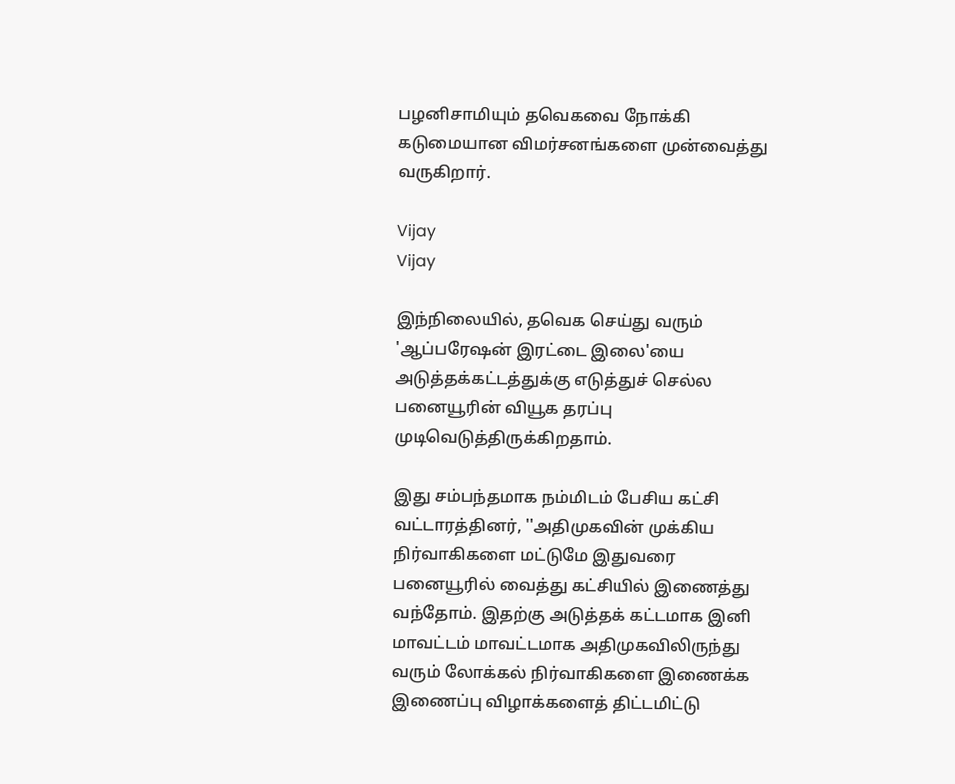பழனிசாமியும் தவெகவை நோக்கி கடுமையான விமர்சனங்களை முன்வைத்து வருகிறார்.

Vijay
Vijay

இந்நிலையில், தவெக செய்து வரும் 'ஆப்பரேஷன் இரட்டை இலை'யை அடுத்தக்கட்டத்துக்கு எடுத்துச் செல்ல பனையூரின் வியூக தரப்பு முடிவெடுத்திருக்கிறதாம்.

இது சம்பந்தமாக நம்மிடம் பேசிய கட்சி வட்டாரத்தினர், ''அதிமுகவின் முக்கிய நிர்வாகிகளை மட்டுமே இதுவரை பனையூரில் வைத்து கட்சியில் இணைத்து வந்தோம். இதற்கு அடுத்தக் கட்டமாக இனி மாவட்டம் மாவட்டமாக அதிமுகவிலிருந்து வரும் லோக்கல் நிர்வாகிகளை இணைக்க இணைப்பு விழாக்களைத் திட்டமிட்டு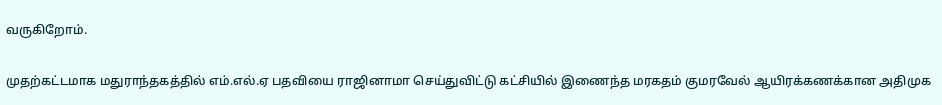வருகிறோம்.

முதற்கட்டமாக மதுராந்தகத்தில் எம்.எல்.ஏ பதவியை ராஜினாமா செய்துவிட்டு கட்சியில் இணைந்த மரகதம் குமரவேல் ஆயிரக்கணக்கான அதிமுக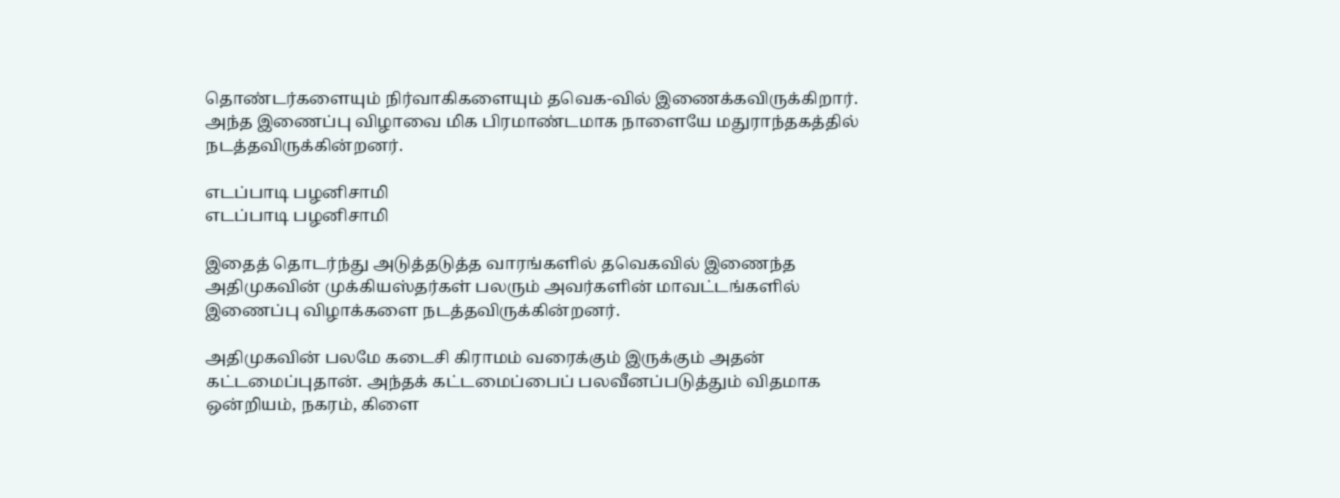தொண்டர்களையும் நிர்வாகிகளையும் தவெக-வில் இணைக்கவிருக்கிறார். அந்த இணைப்பு விழாவை மிக பிரமாண்டமாக நாளையே மதுராந்தகத்தில் நடத்தவிருக்கின்றனர்.

எடப்பாடி பழனிசாமி
எடப்பாடி பழனிசாமி

இதைத் தொடர்ந்து அடுத்தடுத்த வாரங்களில் தவெகவில் இணைந்த அதிமுகவின் முக்கியஸ்தர்கள் பலரும் அவர்களின் மாவட்டங்களில் இணைப்பு விழாக்களை நடத்தவிருக்கின்றனர்.

அதிமுகவின் பலமே கடைசி கிராமம் வரைக்கும் இருக்கும் அதன் கட்டமைப்புதான். அந்தக் கட்டமைப்பைப் பலவீனப்படுத்தும் விதமாக ஒன்றியம், நகரம், கிளை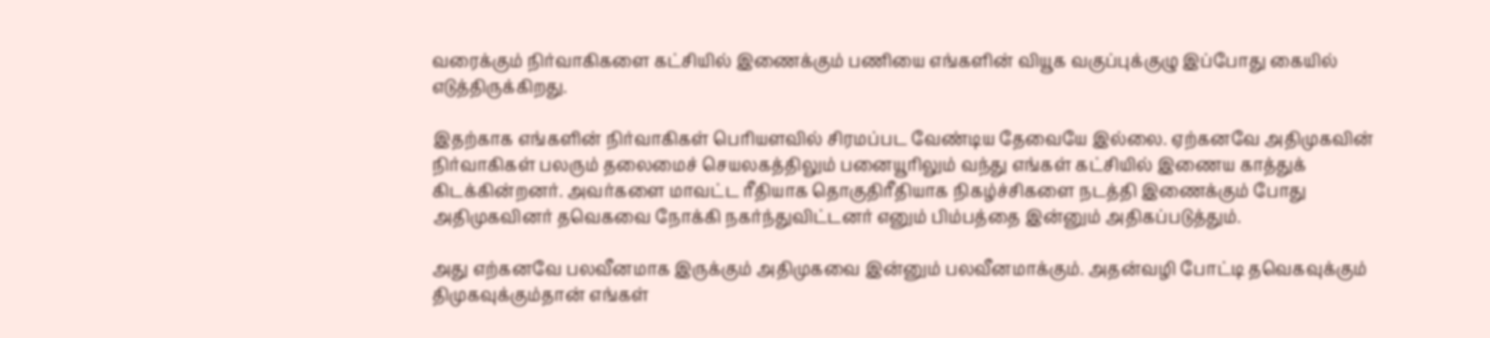வரைக்கும் நிர்வாகிகளை கட்சியில் இணைக்கும் பணியை எங்களின் வியூக வகுப்புக்குழு இப்போது கையில் எடுத்திருக்கிறது.

இதற்காக எங்களின் நிர்வாகிகள் பெரியளவில் சிரமப்பட வேண்டிய தேவையே இல்லை. ஏற்கனவே அதிமுகவின் நிர்வாகிகள் பலரும் தலைமைச் செயலகத்திலும் பனையூரிலும் வந்து எங்கள் கட்சியில் இணைய காத்துக் கிடக்கின்றனர். அவர்களை மாவட்ட ரீதியாக தொகுதிரீதியாக நிகழ்ச்சிகளை நடத்தி இணைக்கும் போது அதிமுகவினர் தவெகவை நோக்கி நகர்ந்துவிட்டனர் எனும் பிம்பத்தை இன்னும் அதிகப்படுத்தும்.

அது எற்கனவே பலவீனமாக இருக்கும் அதிமுகவை இன்னும் பலவீனமாக்கும். அதன்வழி போட்டி தவெகவுக்கும் திமுகவுக்கும்தான் எங்கள்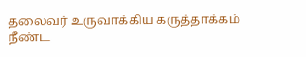தலைவர் உருவாக்கிய கருத்தாக்கம் நீண்ட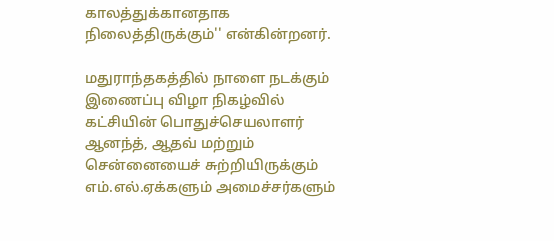காலத்துக்கானதாக நிலைத்திருக்கும்'' என்கின்றனர்.

மதுராந்தகத்தில் நாளை நடக்கும் இணைப்பு விழா நிகழ்வில் கட்சியின் பொதுச்செயலாளர் ஆனந்த், ஆதவ் மற்றும் சென்னையைச் சுற்றியிருக்கும் எம்.எல்.ஏக்களும் அமைச்சர்களும்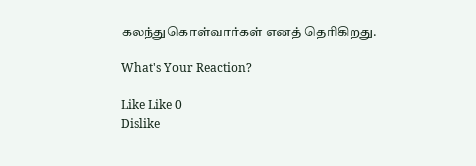கலந்துகொள்வார்கள் எனத் தெரிகிறது.

What's Your Reaction?

Like Like 0
Dislike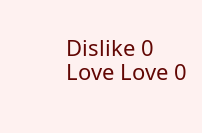Dislike 0
Love Love 0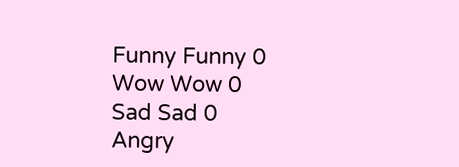Funny Funny 0
Wow Wow 0
Sad Sad 0
Angry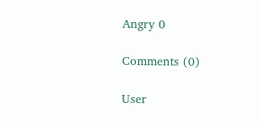Angry 0

Comments (0)

User